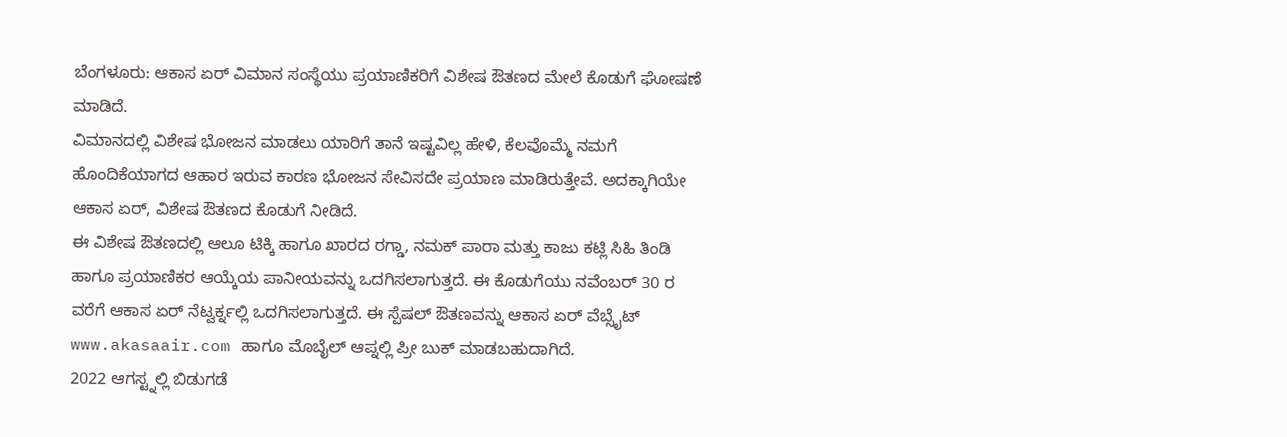ಬೆಂಗಳೂರು: ಆಕಾಸ ಏರ್ ವಿಮಾನ ಸಂಸ್ಥೆಯು ಪ್ರಯಾಣಿಕರಿಗೆ ವಿಶೇಷ ಔತಣದ ಮೇಲೆ ಕೊಡುಗೆ ಘೋಷಣೆ ಮಾಡಿದೆ.
ವಿಮಾನದಲ್ಲಿ ವಿಶೇಷ ಭೋಜನ ಮಾಡಲು ಯಾರಿಗೆ ತಾನೆ ಇಷ್ಟವಿಲ್ಲ ಹೇಳಿ, ಕೆಲವೊಮ್ಮೆ ನಮಗೆ ಹೊಂದಿಕೆಯಾಗದ ಆಹಾರ ಇರುವ ಕಾರಣ ಭೋಜನ ಸೇವಿಸದೇ ಪ್ರಯಾಣ ಮಾಡಿರುತ್ತೇವೆ. ಅದಕ್ಕಾಗಿಯೇ ಆಕಾಸ ಏರ್, ವಿಶೇಷ ಔತಣದ ಕೊಡುಗೆ ನೀಡಿದೆ.
ಈ ವಿಶೇಷ ಔತಣದಲ್ಲಿ ಆಲೂ ಟಿಕ್ಕಿ ಹಾಗೂ ಖಾರದ ರಗ್ಡಾ, ನಮಕ್ ಪಾರಾ ಮತ್ತು ಕಾಜು ಕಟ್ಲಿ ಸಿಹಿ ತಿಂಡಿ ಹಾಗೂ ಪ್ರಯಾಣಿಕರ ಆಯ್ಕೆಯ ಪಾನೀಯವನ್ನು ಒದಗಿಸಲಾಗುತ್ತದೆ. ಈ ಕೊಡುಗೆಯು ನವೆಂಬರ್ 30 ರ ವರೆಗೆ ಆಕಾಸ ಏರ್ ನೆಟ್ವರ್ಕ್ನಲ್ಲಿ ಒದಗಿಸಲಾಗುತ್ತದೆ. ಈ ಸ್ಪೆಷಲ್ ಔತಣವನ್ನು ಆಕಾಸ ಏರ್ ವೆಬ್ಸೈಟ್ www.akasaair.com ಹಾಗೂ ಮೊಬೈಲ್ ಆಪ್ನಲ್ಲಿ ಪ್ರೀ ಬುಕ್ ಮಾಡಬಹುದಾಗಿದೆ.
2022 ಆಗಸ್ಟ್ನಲ್ಲಿ ಬಿಡುಗಡೆ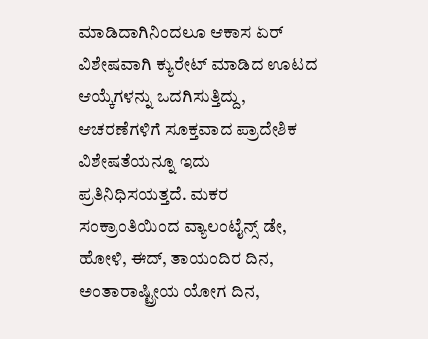ಮಾಡಿದಾಗಿನಿಂದಲೂ ಆಕಾಸ ಏರ್ ವಿಶೇಷವಾಗಿ ಕ್ಯುರೇಟ್ ಮಾಡಿದ ಊಟದ ಆಯ್ಕೆಗಳನ್ನು ಒದಗಿಸುತ್ತಿದ್ದು, ಆಚರಣೆಗಳಿಗೆ ಸೂಕ್ತವಾದ ಪ್ರಾದೇಶಿಕ ವಿಶೇಷತೆಯನ್ನೂ ಇದು ಪ್ರತಿನಿಧಿಸಯತ್ತದೆ. ಮಕರ ಸಂಕ್ರಾಂತಿಯಿಂದ ವ್ಯಾಲಂಟೈನ್ಸ್ ಡೇ, ಹೋಳಿ, ಈದ್, ತಾಯಂದಿರ ದಿನ, ಅಂತಾರಾಷ್ಟ್ರೀಯ ಯೋಗ ದಿನ,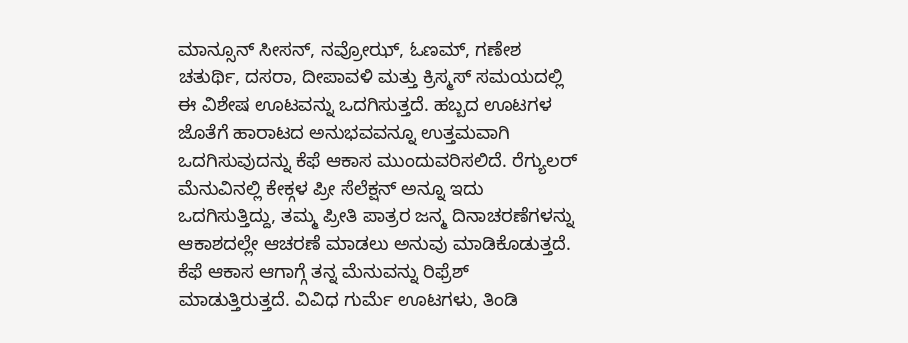ಮಾನ್ಸೂನ್ ಸೀಸನ್, ನವ್ರೋಝ್, ಓಣಮ್, ಗಣೇಶ ಚತುರ್ಥಿ, ದಸರಾ, ದೀಪಾವಳಿ ಮತ್ತು ಕ್ರಿಸ್ಮಸ್ ಸಮಯದಲ್ಲಿ ಈ ವಿಶೇಷ ಊಟವನ್ನು ಒದಗಿಸುತ್ತದೆ. ಹಬ್ಬದ ಊಟಗಳ ಜೊತೆಗೆ ಹಾರಾಟದ ಅನುಭವವನ್ನೂ ಉತ್ತಮವಾಗಿ ಒದಗಿಸುವುದನ್ನು ಕೆಫೆ ಆಕಾಸ ಮುಂದುವರಿಸಲಿದೆ. ರೆಗ್ಯುಲರ್ ಮೆನುವಿನಲ್ಲಿ ಕೇಕ್ಗಳ ಪ್ರೀ ಸೆಲೆಕ್ಷನ್ ಅನ್ನೂ ಇದು ಒದಗಿಸುತ್ತಿದ್ದು, ತಮ್ಮ ಪ್ರೀತಿ ಪಾತ್ರರ ಜನ್ಮ ದಿನಾಚರಣೆಗಳನ್ನು ಆಕಾಶದಲ್ಲೇ ಆಚರಣೆ ಮಾಡಲು ಅನುವು ಮಾಡಿಕೊಡುತ್ತದೆ.
ಕೆಫೆ ಆಕಾಸ ಆಗಾಗ್ಗೆ ತನ್ನ ಮೆನುವನ್ನು ರಿಫ್ರೆಶ್ ಮಾಡುತ್ತಿರುತ್ತದೆ. ವಿವಿಧ ಗುರ್ಮೆ ಊಟಗಳು, ತಿಂಡಿ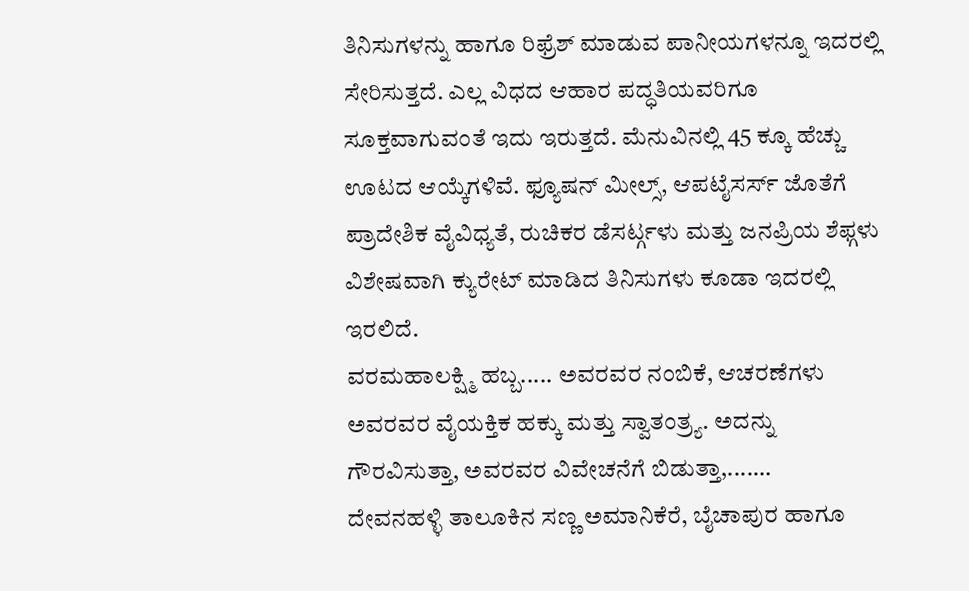ತಿನಿಸುಗಳನ್ನು ಹಾಗೂ ರಿಫ್ರೆಶ್ ಮಾಡುವ ಪಾನೀಯಗಳನ್ನೂ ಇದರಲ್ಲಿ ಸೇರಿಸುತ್ತದೆ. ಎಲ್ಲ ವಿಧದ ಆಹಾರ ಪದ್ಧತಿಯವರಿಗೂ ಸೂಕ್ತವಾಗುವಂತೆ ಇದು ಇರುತ್ತದೆ. ಮೆನುವಿನಲ್ಲಿ 45 ಕ್ಕೂ ಹೆಚ್ಚು ಊಟದ ಆಯ್ಕೆಗಳಿವೆ. ಫ್ಯೂಷನ್ ಮೀಲ್ಸ್, ಆಪಟೈಸರ್ಸ್ ಜೊತೆಗೆ ಪ್ರಾದೇಶಿಕ ವೈವಿಧ್ಯತೆ, ರುಚಿಕರ ಡೆಸರ್ಟ್ಗಳು ಮತ್ತು ಜನಪ್ರಿಯ ಶೆಫ್ಗಳು ವಿಶೇಷವಾಗಿ ಕ್ಯುರೇಟ್ ಮಾಡಿದ ತಿನಿಸುಗಳು ಕೂಡಾ ಇದರಲ್ಲಿ ಇರಲಿದೆ.
ವರಮಹಾಲಕ್ಷ್ಮಿ ಹಬ್ಬ..... ಅವರವರ ನಂಬಿಕೆ, ಆಚರಣೆಗಳು ಅವರವರ ವೈಯಕ್ತಿಕ ಹಕ್ಕು ಮತ್ತು ಸ್ವಾತಂತ್ರ್ಯ. ಅದನ್ನು ಗೌರವಿಸುತ್ತಾ, ಅವರವರ ವಿವೇಚನೆಗೆ ಬಿಡುತ್ತಾ,....…
ದೇವನಹಳ್ಳಿ ತಾಲೂಕಿನ ಸಣ್ಣ ಅಮಾನಿಕೆರೆ, ಬೈಚಾಪುರ ಹಾಗೂ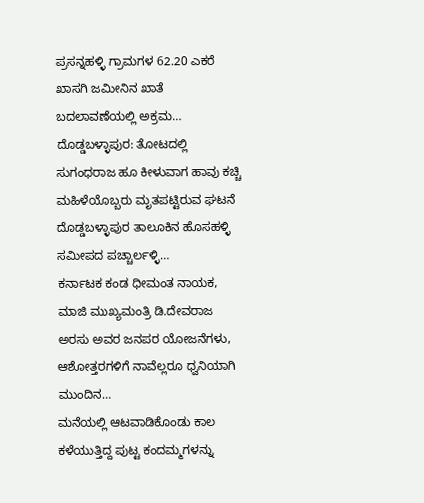ಪ್ರಸನ್ನಹಳ್ಳಿ ಗ್ರಾಮಗಳ 62.20 ಎಕರೆ ಖಾಸಗಿ ಜಮೀನಿನ ಖಾತೆ ಬದಲಾವಣೆಯಲ್ಲಿ ಅಕ್ರಮ…
ದೊಡ್ಡಬಳ್ಳಾಪುರ: ತೋಟದಲ್ಲಿ ಸುಗಂಧರಾಜ ಹೂ ಕೀಳುವಾಗ ಹಾವು ಕಚ್ಚಿ ಮಹಿಳೆಯೊಬ್ಬರು ಮೃತಪಟ್ಟಿರುವ ಘಟನೆ ದೊಡ್ಡಬಳ್ಳಾಪುರ ತಾಲೂಕಿನ ಹೊಸಹಳ್ಳಿ ಸಮೀಪದ ಪಚ್ಚಾರ್ಲಳ್ಳಿ…
ಕರ್ನಾಟಕ ಕಂಡ ಧೀಮಂತ ನಾಯಕ, ಮಾಜಿ ಮುಖ್ಯಮಂತ್ರಿ ಡಿ.ದೇವರಾಜ ಅರಸು ಅವರ ಜನಪರ ಯೋಜನೆಗಳು, ಆಶೋತ್ತರಗಳಿಗೆ ನಾವೆಲ್ಲರೂ ಧ್ವನಿಯಾಗಿ ಮುಂದಿನ…
ಮನೆಯಲ್ಲಿ ಆಟವಾಡಿಕೊಂಡು ಕಾಲ ಕಳೆಯುತ್ತಿದ್ದ ಪುಟ್ಟ ಕಂದಮ್ಮಗಳನ್ನು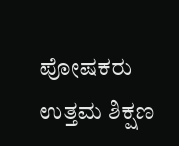ಪೋಷಕರು ಉತ್ತಮ ಶಿಕ್ಷಣ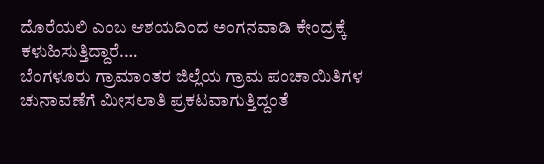ದೊರೆಯಲಿ ಎಂಬ ಆಶಯದಿಂದ ಅಂಗನವಾಡಿ ಕೇಂದ್ರಕ್ಕೆ ಕಳುಹಿಸುತ್ತಿದ್ದಾರೆ.…
ಬೆಂಗಳೂರು ಗ್ರಾಮಾಂತರ ಜಿಲ್ಲೆಯ ಗ್ರಾಮ ಪಂಚಾಯಿತಿಗಳ ಚುನಾವಣೆಗೆ ಮೀಸಲಾತಿ ಪ್ರಕಟವಾಗುತ್ತಿದ್ದಂತೆ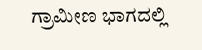ಗ್ರಾಮೀಣ ಭಾಗದಲ್ಲಿ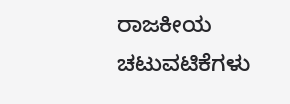ರಾಜಕೀಯ ಚಟುವಟಿಕೆಗಳು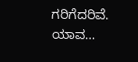ಗರಿಗೆದರಿವೆ. ಯಾವ…